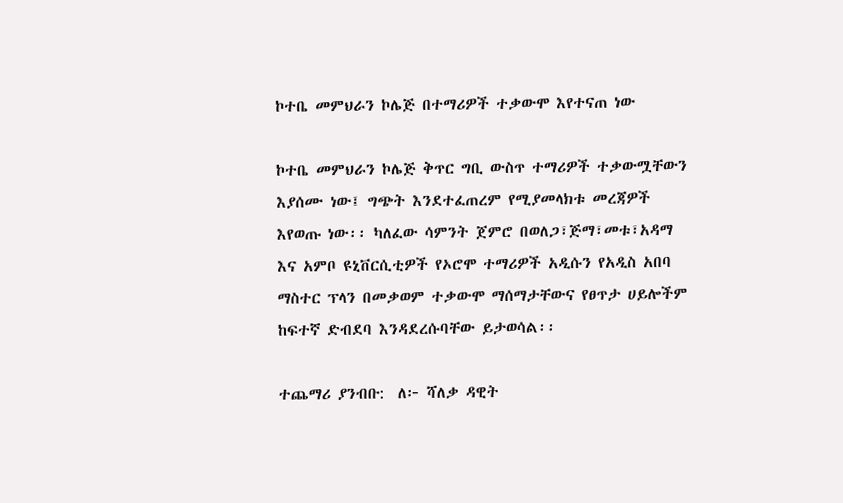ኮተቤ መምህራን ኮሌጅ በተማሪዎች ተቃውሞ እየተናጠ ነው

ኮተቤ መምህራን ኮሌጅ ቅጥር ግቢ ውስጥ ተማሪዎች ተቃውሟቸውን እያሰሙ ነው፤ ግጭት እንደተፈጠረም የሚያመላክቱ መረጃዎች እየወጡ ነው፡፡ ካለፈው ሳምንት ጀምሮ በወለጋ፣ጅማ፣መቱ፣አዳማ እና አምቦ ዩኒቨርሲቲዎች የኦሮሞ ተማሪዎች አዲሱን የአዲስ አበባ ማስተር ፕላን በመቃወም ተቃውሞ ማሰማታቸውና የፀጥታ ሀይሎችም ከፍተኛ ድብደባ እንዳደረሱባቸው ይታወሳል፡፡

ተጨማሪ ያንብቡ:  ለ፦ ሻለቃ ዳዊት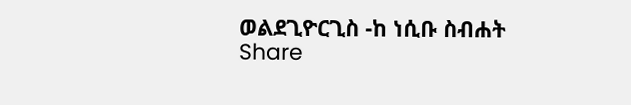ወልደጊዮርጊስ -ከ ነሲቡ ስብሐት
Share